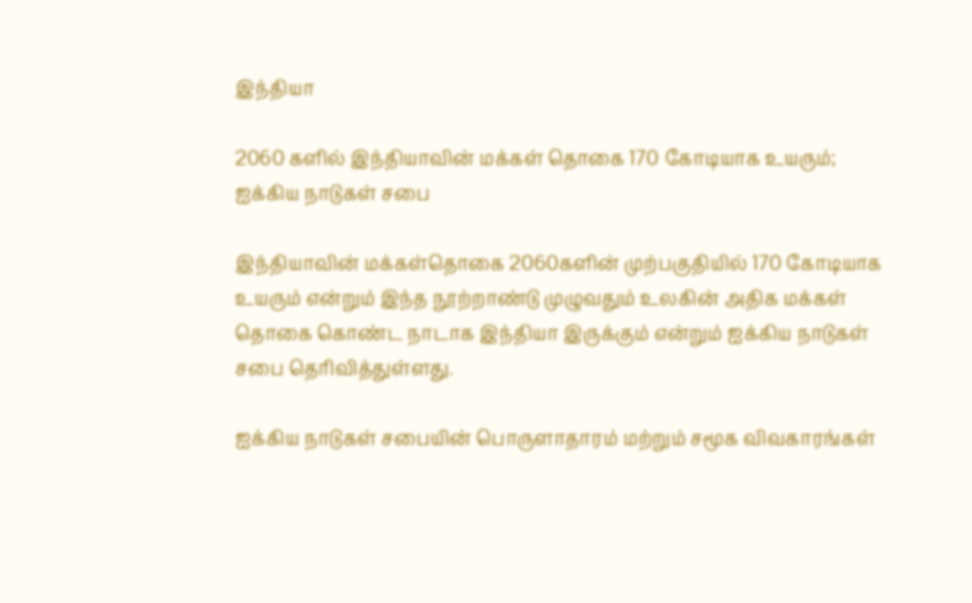இந்தியா

2060 களில் இந்தியாவின் மக்கள் தொகை 170 கோடியாக உயரும்; ஐக்கிய நாடுகள் சபை

இந்தியாவின் மக்கள்தொகை 2060களின் முற்பகுதியில் 170 கோடியாக உயரும் என்றும் இந்த நூற்றாண்டு முழுவதும் உலகின் அதிக மக்கள் தொகை கொண்ட நாடாக இந்தியா இருக்கும் என்றும் ஐக்கிய நாடுகள் சபை தெரிவித்துள்ளது.

ஐக்கிய நாடுகள் சபையின் பொருளாதாரம் மற்றும் சமூக விவகாரங்கள்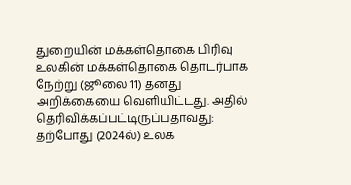துறையின் மக்கள்தொகை பிரிவு உலகின் மக்கள்தொகை தொடர்பாக நேற்று (ஜூலை 11) தனது அறிக்கையை வெளியிட்டது. அதில் தெரிவிக்கப்பட்டிருப்பதாவது: தற்போது (2024ல்) உலக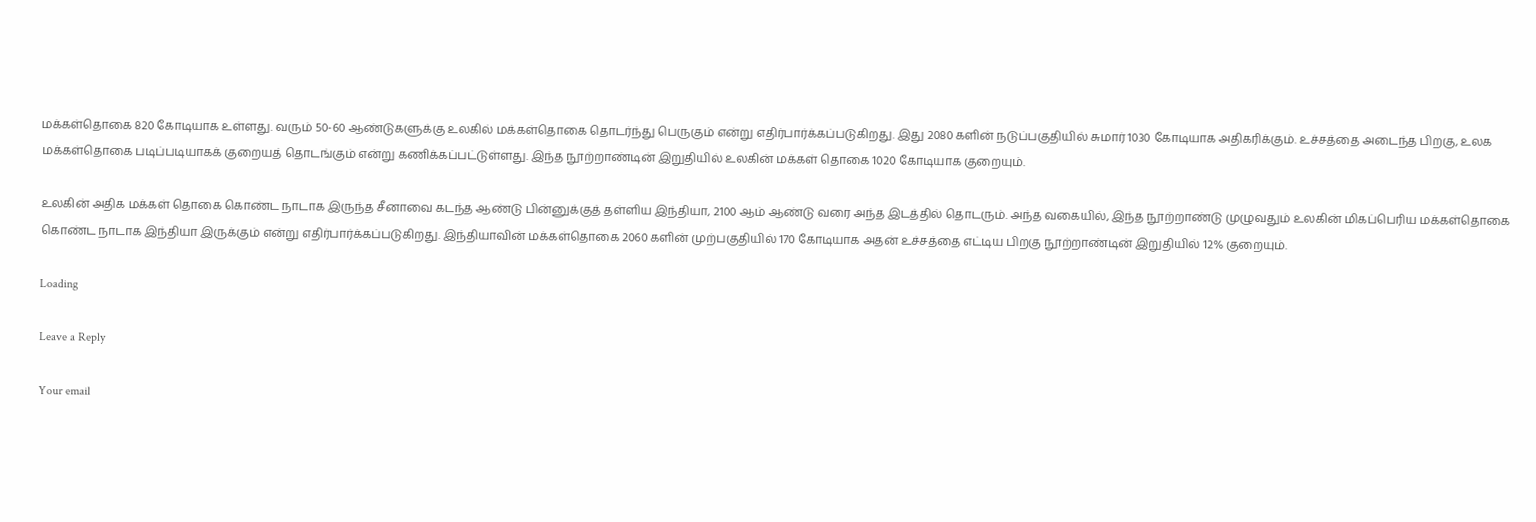மக்கள்தொகை 820 கோடியாக உள்ளது. வரும் 50-60 ஆண்டுகளுக்கு உலகில் மக்கள்தொகை தொடர்ந்து பெருகும் என்று எதிர்பார்க்கப்படுகிறது. இது 2080 களின் நடுப்பகுதியில் சுமார் 1030 கோடியாக அதிகரிக்கும். உச்சத்தை அடைந்த பிறகு, உலக மக்கள்தொகை படிப்படியாகக் குறையத் தொடங்கும் என்று கணிக்கப்பட்டுள்ளது. இந்த நூற்றாண்டின் இறுதியில் உலகின் மக்கள் தொகை 1020 கோடியாக குறையும்.

உலகின் அதிக மக்கள் தொகை கொண்ட நாடாக இருந்த சீனாவை கடந்த ஆண்டு பின்னுக்குத் தள்ளிய இந்தியா, 2100 ஆம் ஆண்டு வரை அந்த இடத்தில் தொடரும். அந்த வகையில், இந்த நூற்றாண்டு முழுவதும் உலகின் மிகப்பெரிய மக்கள்தொகை கொண்ட நாடாக இந்தியா இருக்கும் என்று எதிர்பார்க்கப்படுகிறது. இந்தியாவின் மக்கள்தொகை 2060 களின் முற்பகுதியில் 170 கோடியாக அதன் உச்சத்தை எட்டிய பிறகு நூற்றாண்டின் இறுதியில் 12% குறையும்.

Loading

Leave a Reply

Your email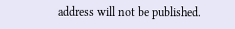address will not be published.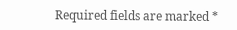Required fields are marked *